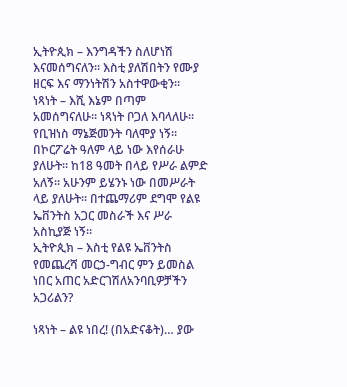ኢትዮጲክ – እንግዳችን ስለሆነሽ እናመሰግናለን። እስቲ ያለሽበትን የሙያ ዘርፍ እና ማንነትሽን አስተዋውቂን።
ነጻነት – እሺ እኔም በጣም አመሰግናለሁ። ነጻነት ቦጋለ እባላለሁ። የቢዝነስ ማኔጅመንት ባለሞያ ነኝ። በኮርፖሬት ዓለም ላይ ነው እየሰራሁ ያለሁት። ከ18 ዓመት በላይ የሥራ ልምድ አለኝ። አሁንም ይሄንኑ ነው በመሥራት ላይ ያለሁት። በተጨማሪም ደግሞ የልዩ ኤቨንትስ አጋር መስራች እና ሥራ አስኪያጅ ነኝ።
ኢትዮጲክ – እስቲ የልዩ ኤቨንትስ የመጨረሻ መርኃ-ግብር ምን ይመስል ነበር አጠር አድርገሽለአንባቢዎቻችን አጋሪልን?

ነጻነት – ልዩ ነበረ! (በአድናቆት)… ያው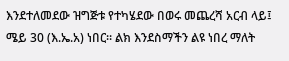እንደተለመደው ዝግጅቱ የተካሄደው በወሩ መጨረሻ አርብ ላይ፤ ሜይ 30 (እ.ኤ.አ) ነበር። ልክ እንደስማችን ልዩ ነበረ ማለት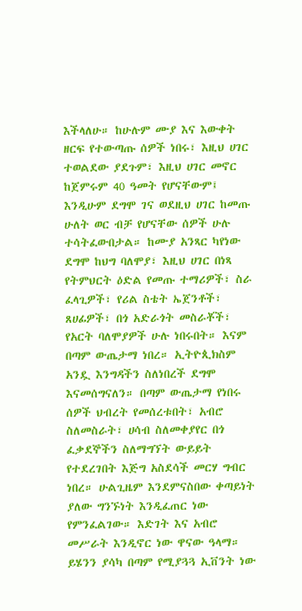እችላለሁ። ከሁሉም ሙያ እና እውቀት ዘርፍ የተውጣጡ ሰዎች ነበሩ፣ እዚህ ሀገር ተወልደው ያደጉም፣ እዚህ ሀገር መኖር ከጀምሩም 40 ዓመት የሆናቸውም፤ እንዲሁም ደግሞ ገና ወደዚህ ሀገር ከመጡ ሁለት ወር ብቻ የሆናቸው ሰዎች ሁሉ ተሳትፈውበታል። ከሙያ አንጻር ካየነው ደግሞ ከህግ ባለሞያ፣ እዚህ ሀገር በነጻ የትምህርት ዕድል የመጡ ተማሪዎች፣ ስራ ፈላጊዎች፣ የሪል ስቴት ኤጀንቶች፣ ጸሀፊዎች፣ በጎ አድራጎት መስራቾች፣ የአርት ባለሞያዎች ሁሉ ነበሩበት። እናም በጣም ውጤታማ ነበረ። ኢትዮጲክስም አንዷ እንግዳችን ስለነበረች ደግሞ እናመሰግናለን። በጣም ውጤታማ የነበሩ ሰዎች ህብረት የመሰረቱበት፣ አብሮ ስለመስራት፣ ሀሳብ ስለመቀያየር በጎ ፈቃደኞችን ስለማግኘት ውይይት የተደረገበት እጅግ አስደሳች መርሃ ግብር ነበረ። ሁልጊዜም እንደምናስበው ቀጣይነት ያለው ግንኙነት እንዲፈጠር ነው የምንፈልገው። እድገት እና አብሮ መሥራት እንዲኖር ነው ዋናው ዓላማ። ይሄንን ያሳካ በጣም የሚያጓጓ ኢቨንት ነው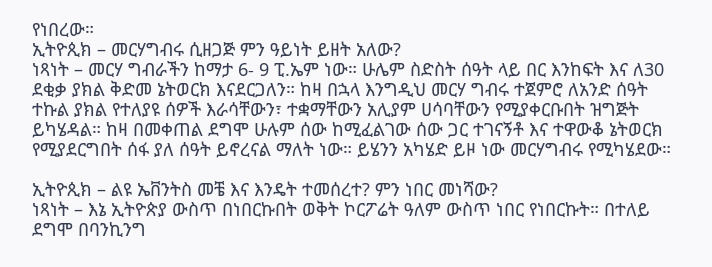የነበረው።
ኢትዮጲክ – መርሃግብሩ ሲዘጋጅ ምን ዓይነት ይዘት አለው?
ነጻነት – መርሃ ግብራችን ከማታ 6- 9 ፒ.ኤም ነው። ሁሌም ስድስት ሰዓት ላይ በር እንከፍት እና ለ30 ደቂቃ ያክል ቅድመ ኔትወርክ እናደርጋለን። ከዛ በኋላ እንግዲህ መርሃ ግብሩ ተጀምሮ ለአንድ ሰዓት ተኩል ያክል የተለያዩ ሰዎች እራሳቸውን፣ ተቋማቸውን አሊያም ሀሳባቸውን የሚያቀርቡበት ዝግጅት ይካሄዳል። ከዛ በመቀጠል ደግሞ ሁሉም ሰው ከሚፈልገው ሰው ጋር ተገናኝቶ እና ተዋውቆ ኔትወርክ የሚያደርግበት ሰፋ ያለ ሰዓት ይኖረናል ማለት ነው። ይሄንን አካሄድ ይዞ ነው መርሃግብሩ የሚካሄደው።

ኢትዮጲክ – ልዩ ኤቨንትስ መቼ እና እንዴት ተመሰረተ? ምን ነበር መነሻው?
ነጻነት – እኔ ኢትዮጵያ ውስጥ በነበርኩበት ወቅት ኮርፖሬት ዓለም ውስጥ ነበር የነበርኩት። በተለይ ደግሞ በባንኪንግ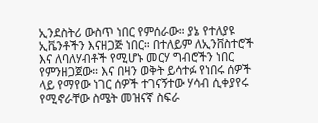ኢንደስትሪ ውስጥ ነበር የምሰራው። ያኔ የተለያዩ ኢቬንቶችን እናዘጋጅ ነበር። በተለይም ለኢንቨስተሮች እና ለባለሃብቶች የሚሆኑ መርሃ ግብሮችን ነበር የምንዘጋጀው። እና በዛን ወቅት ይሳተፉ የነበሩ ሰዎች ላይ የማየው ነገር ሰዎች ተገናኝተው ሃሳብ ሲቀያየሩ የሚኖራቸው ስሜት መዝናኛ ስፍራ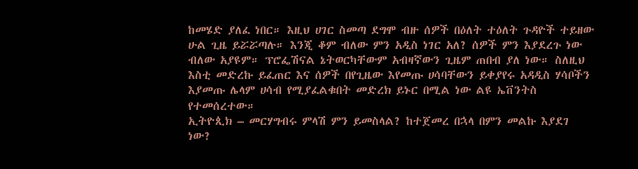ከመሄድ ያለፈ ነበር። እዚህ ሀገር ስመጣ ደግሞ ብዙ ሰዎች በዕለት ተዕለት ጉዳዮች ተይዘው ሁል ጊዜ ይሯሯጣሉ። እንጂ ቆም ብለው ምን አዲስ ነገር አለ? ሰዎች ምን እያደረጉ ነው ብለው አያዩም። ፕሮፌሽናል ኔትወርካቸውም አብዛኛውን ጊዜም ጠበብ ያለ ነው። ስለዚህ እስቲ መድረኩ ይፈጠር እና ሰዎች በየጊዜው እየመጡ ሀሳባቸውን ይቀያየሩ አዳዲስ ሃሳቦችን እያመጡ ሌላም ሀሳብ የሚያፈልቁበት መድረክ ይኑር በሚል ነው ልዩ ኤቨንትስ የተመሰረተው።
ኢትዮጲክ – መርሃግብሩ ምላሽ ምን ይመስላል? ከተጀመረ በኋላ በምን መልኩ እያደገ ነው?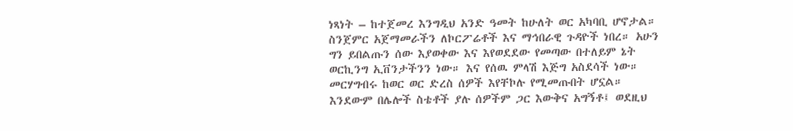ነጻነት – ከተጀመረ እንግዲህ አንድ ዓመት ከሁለት ወር አካባቢ ሆኖታል። ስንጀምር አጀማመራችን ለኮርፖሬቶች እና ማኅበራዊ ጉዳዮች ነበረ። አሁን ግን ይበልጡን ሰው እያወቀው እና እየወደደው የመጣው በተለይም ኔት ወርኪንግ ኢቨንታችንን ነው። እና የሰዉ ምላሽ እጅግ አስደሳች ነው። መርሃግብሩ ከወር ወር ድረስ ሰዎች እየቸኮሉ የሚመጡበት ሆኗል። እንደውም በሌሎች ስቴቶች ያሉ ሰዎችም ጋር እውቅና አግኝቶ፤ ወደዚህ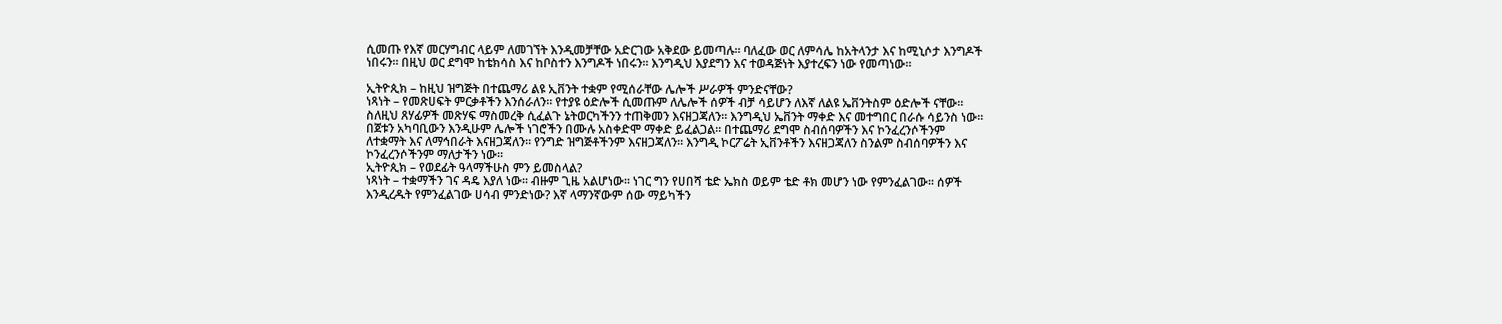ሲመጡ የእኛ መርሃግብር ላይም ለመገኘት እንዲመቻቸው አድርገው አቅደው ይመጣሉ። ባለፈው ወር ለምሳሌ ከአትላንታ እና ከሚኒሶታ እንግዶች ነበሩን። በዚህ ወር ደግሞ ከቴክሳስ እና ከቦስተን እንግዶች ነበሩን። እንግዲህ እያደግን እና ተወዳጅነት እያተረፍን ነው የመጣነው።

ኢትዮጲክ – ከዚህ ዝግጅት በተጨማሪ ልዩ ኢቨንት ተቋም የሚሰራቸው ሌሎች ሥራዎች ምንድናቸው?
ነጻነት – የመጽሀፍት ምርቃቶችን እንሰራለን። የተያዩ ዕድሎች ሲመጡም ለሌሎች ሰዎች ብቻ ሳይሆን ለእኛ ለልዩ ኤቨንትስም ዕድሎች ናቸው። ስለዚህ ጸሃፊዎች መጽሃፍ ማስመረቅ ሲፈልጉ ኔትወርካችንን ተጠቅመን እናዘጋጃለን። እንግዲህ ኤቨንት ማቀድ እና መተግበር በራሱ ሳይንስ ነው። በጀቱን አካባቢውን እንዲሁም ሌሎች ነገሮችን በሙሉ አስቀድሞ ማቀድ ይፈልጋል። በተጨማሪ ደግሞ ስብሰባዎችን እና ኮንፈረንሶችንም ለተቋማት እና ለማኅበራት እናዘጋጃለን። የንግድ ዝግጅቶችንም እናዘጋጃለን። እንግዲ ኮርፖሬት ኢቨንቶችን እናዘጋጃለን ስንልም ስብሰባዎችን እና ኮንፈረንሶችንም ማለታችን ነው።
ኢትዮጲክ – የወደፊት ዓላማችሁስ ምን ይመስላል?
ነጻነት – ተቋማችን ገና ዳዴ እያለ ነው። ብዙም ጊዜ አልሆነው። ነገር ግን የሀበሻ ቴድ ኤክስ ወይም ቴድ ቶክ መሆን ነው የምንፈልገው። ሰዎች እንዲረዱት የምንፈልገው ሀሳብ ምንድነው? እኛ ላማንኛውም ሰው ማይካችን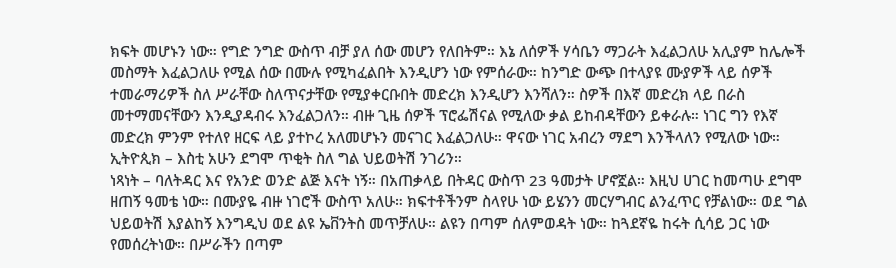ክፍት መሆኑን ነው። የግድ ንግድ ውስጥ ብቻ ያለ ሰው መሆን የለበትም። እኔ ለሰዎች ሃሳቤን ማጋራት እፈልጋለሁ አሊያም ከሌሎች መስማት እፈልጋለሁ የሚል ሰው በሙሉ የሚካፈልበት እንዲሆን ነው የምሰራው። ከንግድ ውጭ በተላያዩ ሙያዎች ላይ ሰዎች ተመራማሪዎች ስለ ሥራቸው ስለጥናታቸው የሚያቀርቡበት መድረክ እንዲሆን እንሻለን። ስዎች በእኛ መድረክ ላይ በራስ መተማመናቸውን እንዲያዳብሩ እንፈልጋለን። ብዙ ጊዜ ሰዎች ፕሮፌሽናል የሚለው ቃል ይከብዳቸውን ይቀራሉ። ነገር ግን የእኛ መድረክ ምንም የተለየ ዘርፍ ላይ ያተኮረ አለመሆኑን መናገር እፈልጋለሁ። ዋናው ነገር አብረን ማደግ እንችላለን የሚለው ነው።
ኢትዮጲክ – እስቲ አሁን ደግሞ ጥቂት ስለ ግል ህይወትሽ ንገሪን።
ነጻነት – ባለትዳር እና የአንድ ወንድ ልጅ እናት ነኝ። በአጠቃላይ በትዳር ውስጥ 23 ዓመታት ሆኖኟል። እዚህ ሀገር ከመጣሁ ደግሞ ዘጠኝ ዓመቴ ነው። በሙያዬ ብዙ ነገሮች ውስጥ አለሁ። ክፍተቶችንም ስላየሁ ነው ይሄንን መርሃግብር ልንፈጥር የቻልነው። ወደ ግል ህይወትሽ እያልከኝ እንግዲህ ወደ ልዩ ኤቨንትስ መጥቻለሁ። ልዩን በጣም ሰለምወዳት ነው። ከጓደኛዬ ከሩት ሲሳይ ጋር ነው የመሰረትነው። በሥራችን በጣም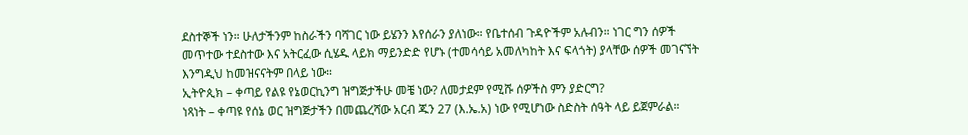ደስተኞች ነን። ሁለታችንም ከስራችን ባሻገር ነው ይሄንን እየሰራን ያለነው። የቤተሰብ ጉዳዮችም አሉብን። ነገር ግን ሰዎች መጥተው ተደስተው እና አትርፈው ሲሄዱ ላይክ ማይንድድ የሆኑ (ተመሳሳይ አመለካከት እና ፍላጎት) ያላቸው ሰዎች መገናኘት እንግዲህ ከመዝናናትም በላይ ነው።
ኢትዮጲክ – ቀጣይ የልዩ የኔወርኪንግ ዝግጅታችሁ መቼ ነው? ለመታደም የሚሹ ሰዎችስ ምን ያድርግ?
ነጻነት – ቀጣዩ የሰኔ ወር ዝግጅታችን በመጨረሻው አርብ ጁን 27 (እ.ኤ.አ) ነው የሚሆነው ስድስት ሰዓት ላይ ይጀምራል።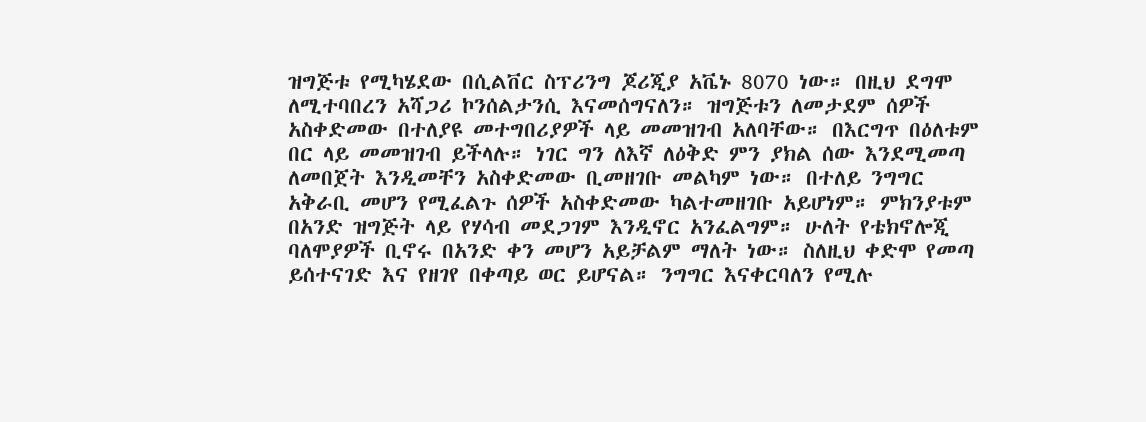ዝግጅቱ የሚካሄደው በሲልቨር ስፕሪንግ ጆሪጂያ አቬኑ 8070 ነው። በዚህ ደግሞ ለሚተባበረን አሻጋሪ ኮንሰልታንሲ እናመሰግናለን። ዝግጅቱን ለመታደም ሰዎች አስቀድመው በተለያዩ መተግበሪያዎች ላይ መመዝገብ አለባቸው። በእርግጥ በዕለቱም በር ላይ መመዝገብ ይችላሉ። ነገር ግን ለእኛ ለዕቅድ ምን ያክል ሰው እንደሚመጣ ለመበጀት እንዲመቸን አስቀድመው ቢመዘገቡ መልካም ነው። በተለይ ንግግር አቅራቢ መሆን የሚፈልጉ ሰዎች አስቀድመው ካልተመዘገቡ አይሆነም። ምክንያቱም በአንድ ዝግጅት ላይ የሃሳብ መደጋገም እንዲኖር አንፈልግም። ሁለት የቴክኖሎጂ ባለሞያዎች ቢኖሩ በአንድ ቀን መሆን አይቻልም ማለት ነው። ስለዚህ ቀድሞ የመጣ ይሰተናገድ እና የዘገየ በቀጣይ ወር ይሆናል። ንግግር እናቀርባለን የሚሉ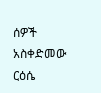ሰዎች አስቀድመው ርዕሴ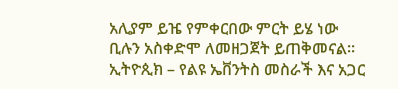አሊያም ይዤ የምቀርበው ምርት ይሄ ነው ቢሉን አስቀድሞ ለመዘጋጀት ይጠቅመናል።
ኢትዮጲክ – የልዩ ኤቨንትስ መስራች እና አጋር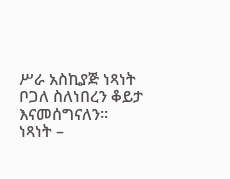ሥራ አስኪያጅ ነጻነት ቦጋለ ስለነበረን ቆይታ እናመሰግናለን።
ነጻነት –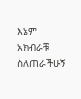እኔም አክብራቹ ስለጠራችሁኝ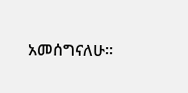አመሰግናለሁ።